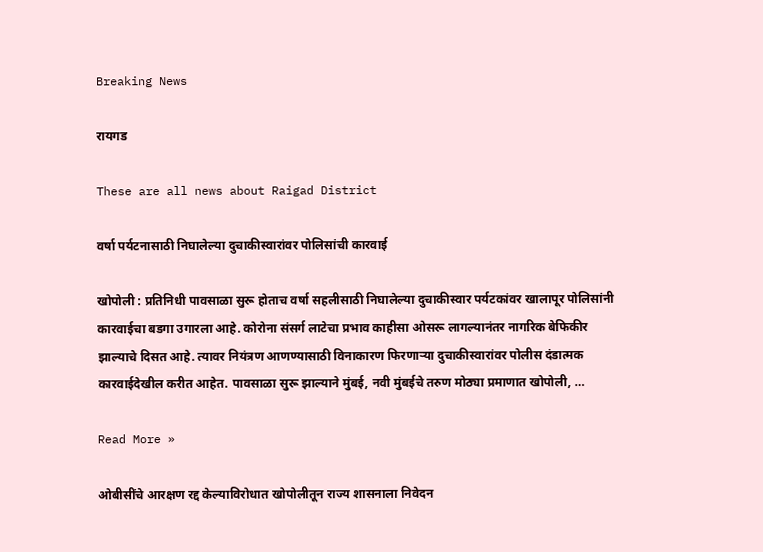Breaking News

रायगड

These are all news about Raigad District

वर्षा पर्यटनासाठी निघालेल्या दुचाकीस्वारांवर पोलिसांची कारवाई

खोपोली : प्रतिनिधी पावसाळा सुरू होताच वर्षा सहलीसाठी निघालेल्या दुचाकीस्वार पर्यटकांवर खालापूर पोलिसांनी कारवाईचा बडगा उगारला आहे. कोरोना संसर्ग लाटेचा प्रभाव काहीसा ओसरू लागल्यानंतर नागरिक बेफिकीर झाल्याचे दिसत आहे. त्यावर नियंत्रण आणण्यासाठी विनाकारण फिरणार्‍या दुचाकीस्वारांवर पोलीस दंडात्मक कारवाईदेखील करीत आहेत. पावसाळा सुरू झाल्याने मुंबई, नवी मुंबईचे तरुण मोठ्या प्रमाणात खोपोली, …

Read More »

ओबीसींचे आरक्षण रद्द केल्याविरोधात खोपोलीतून राज्य शासनाला निवेदन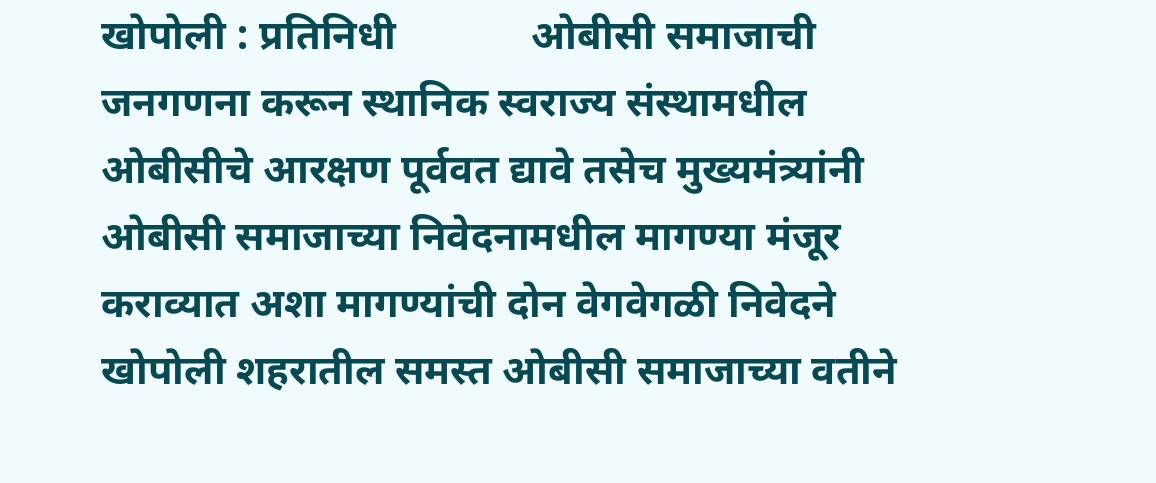खोपोली : प्रतिनिधी             ओबीसी समाजाची जनगणना करून स्थानिक स्वराज्य संस्थामधील ओबीसीचे आरक्षण पूर्ववत द्यावे तसेच मुख्यमंत्र्यांनी ओबीसी समाजाच्या निवेदनामधील मागण्या मंजूर कराव्यात अशा मागण्यांची दोन वेगवेगळी निवेदने खोपोली शहरातील समस्त ओबीसी समाजाच्या वतीने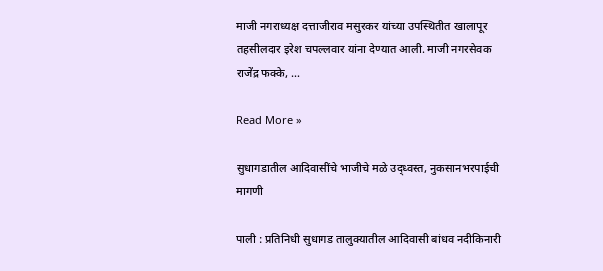माजी नगराध्यक्ष दत्ताजीराव मसुरकर यांच्या उपस्थितीत खालापूर तहसीलदार इरेश चपल्लवार यांना देण्यात आली. माजी नगरसेवक राजेंद्र फक्के, …

Read More »

सुधागडातील आदिवासींचे भाजीचे मळे उद्ध्वस्त, नुकसानभरपाईची मागणी

पाली : प्रतिनिधी सुधागड तालुक्यातील आदिवासी बांधव नदीकिनारी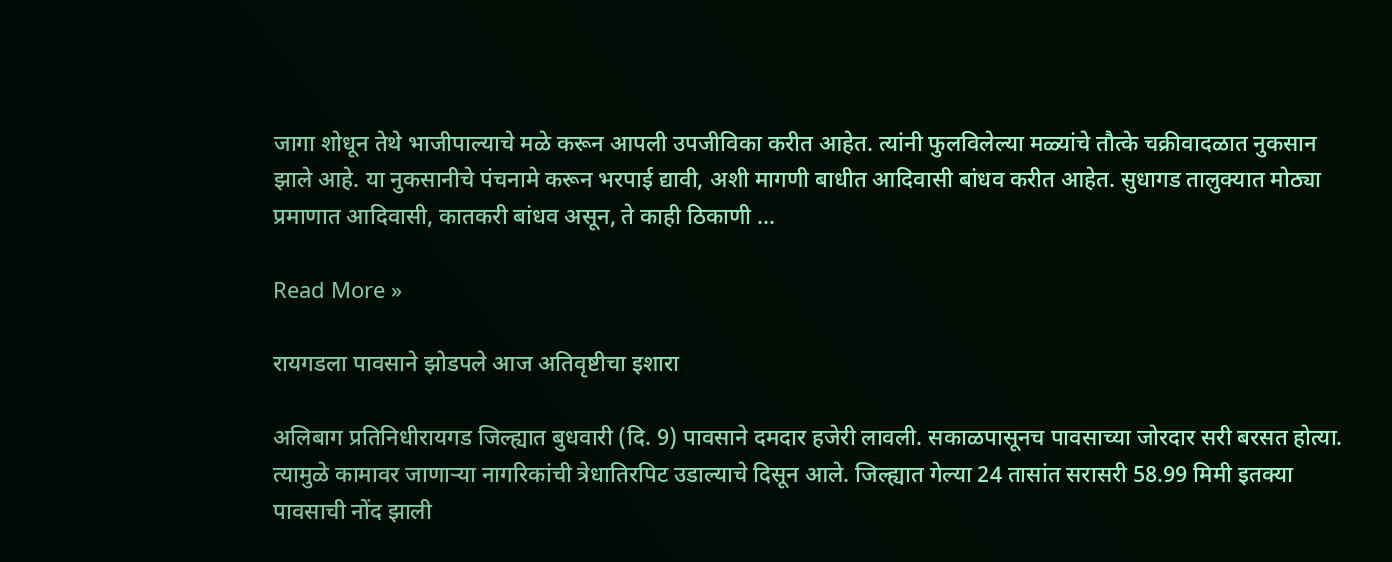जागा शोधून तेथे भाजीपाल्याचे मळे करून आपली उपजीविका करीत आहेत. त्यांनी फुलविलेल्या मळ्यांचे तौत्के चक्रीवादळात नुकसान झाले आहे. या नुकसानीचे पंचनामे करून भरपाई द्यावी, अशी मागणी बाधीत आदिवासी बांधव करीत आहेत. सुधागड तालुक्यात मोठ्या प्रमाणात आदिवासी, कातकरी बांधव असून, ते काही ठिकाणी …

Read More »

रायगडला पावसाने झोडपले आज अतिवृष्टीचा इशारा

अलिबाग प्रतिनिधीरायगड जिल्ह्यात बुधवारी (दि. 9) पावसाने दमदार हजेरी लावली. सकाळपासूनच पावसाच्या जोरदार सरी बरसत होत्या. त्यामुळे कामावर जाणार्‍या नागरिकांची त्रेधातिरपिट उडाल्याचे दिसून आले. जिल्ह्यात गेल्या 24 तासांत सरासरी 58.99 मिमी इतक्या पावसाची नोंद झाली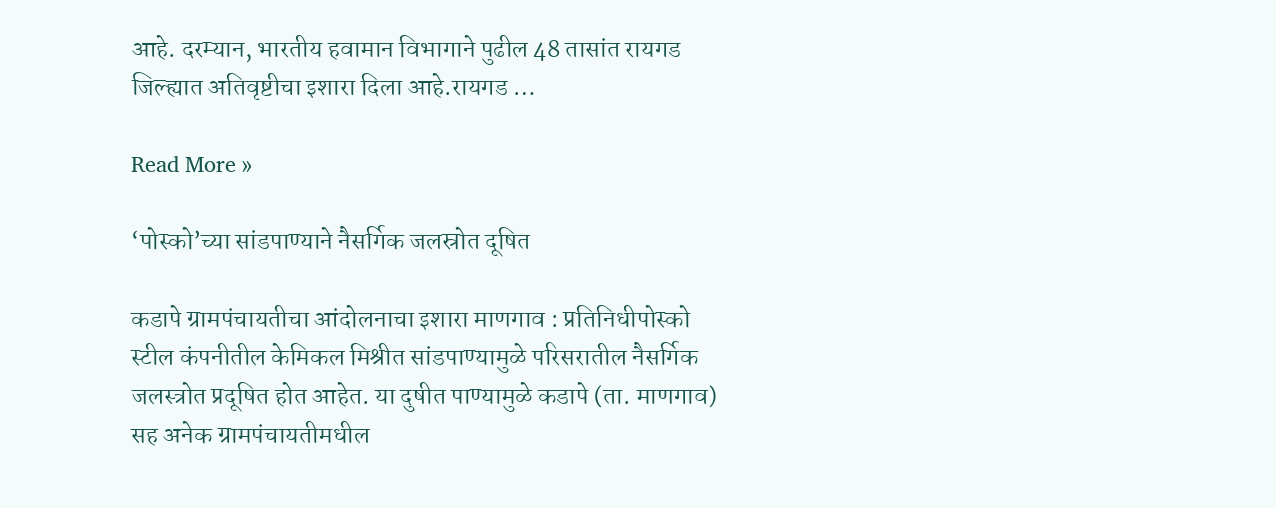आहे. दरम्यान, भारतीय हवामान विभागाने पुढील 48 तासांत रायगड जिल्ह्यात अतिवृष्टीचा इशारा दिला आहे.रायगड …

Read More »

‘पोस्को’च्या सांडपाण्याने नैसर्गिक जलस्रोत दूषित

कडापे ग्रामपंचायतीचा आंदोलनाचा इशारा माणगाव : प्रतिनिधीपोस्को स्टील कंपनीतील केमिकल मिश्रीत सांडपाण्यामुळे परिसरातील नैसर्गिक जलस्त्रोत प्रदूषित होत आहेत. या दुषीत पाण्यामुळे कडापे (ता. माणगाव) सह अनेक ग्रामपंचायतीमधील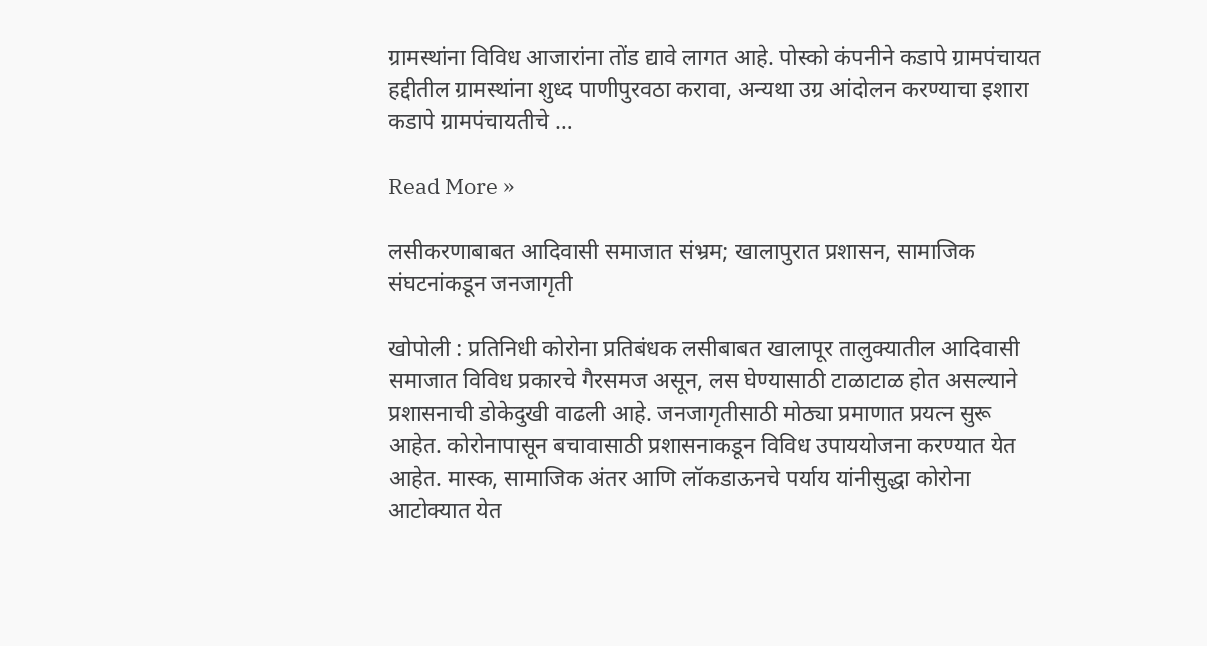ग्रामस्थांना विविध आजारांना तोंड द्यावे लागत आहे. पोस्को कंपनीने कडापे ग्रामपंचायत हद्दीतील ग्रामस्थांना शुध्द पाणीपुरवठा करावा, अन्यथा उग्र आंदोलन करण्याचा इशारा कडापे ग्रामपंचायतीचे …

Read More »

लसीकरणाबाबत आदिवासी समाजात संभ्रम; खालापुरात प्रशासन, सामाजिक संघटनांकडून जनजागृती

खोपोली : प्रतिनिधी कोरोना प्रतिबंधक लसीबाबत खालापूर तालुक्यातील आदिवासी समाजात विविध प्रकारचे गैरसमज असून, लस घेण्यासाठी टाळाटाळ होत असल्याने प्रशासनाची डोकेदुखी वाढली आहे. जनजागृतीसाठी मोठ्या प्रमाणात प्रयत्न सुरू आहेत. कोरोनापासून बचावासाठी प्रशासनाकडून विविध उपाययोजना करण्यात येत आहेत. मास्क, सामाजिक अंतर आणि लॉकडाऊनचे पर्याय यांनीसुद्धा कोरोना आटोक्यात येत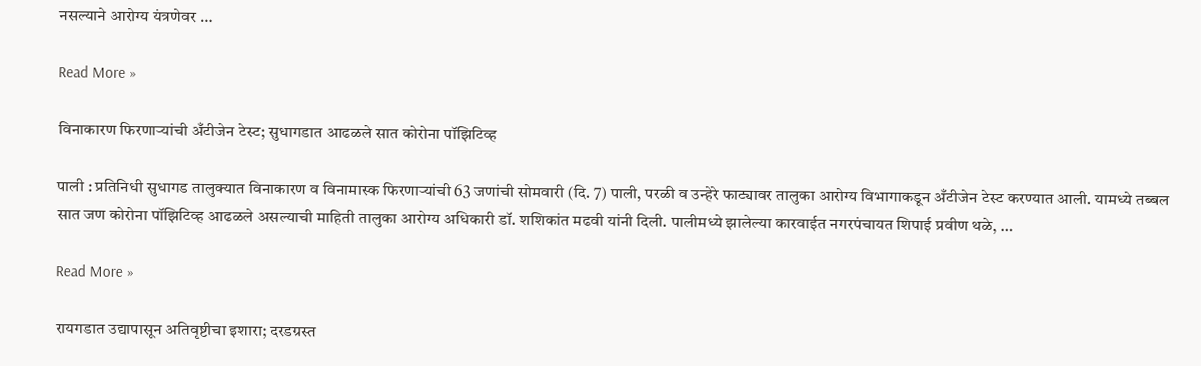नसल्याने आरोग्य यंत्रणेवर …

Read More »

विनाकारण फिरणार्‍यांची अँटीजेन टेस्ट; सुधागडात आढळले सात कोरोना पॉझिटिव्ह

पाली : प्रतिनिधी सुधागड तालुक्यात विनाकारण व विनामास्क फिरणार्‍यांची 63 जणांची सोमवारी (दि. 7) पाली, परळी व उन्हेरे फाट्यावर तालुका आरोग्य विभागाकडून अँटीजेन टेस्ट करण्यात आली. यामध्ये तब्बल सात जण कोरोना पॉझिटिव्ह आढळले असल्याची माहिती तालुका आरोग्य अधिकारी डॉ. शशिकांत मढवी यांनी दिली. पालीमध्ये झालेल्या कारवाईत नगरपंचायत शिपाई प्रवीण थळे, …

Read More »

रायगडात उद्यापासून अतिवृष्टीचा इशारा; दरडग्रस्त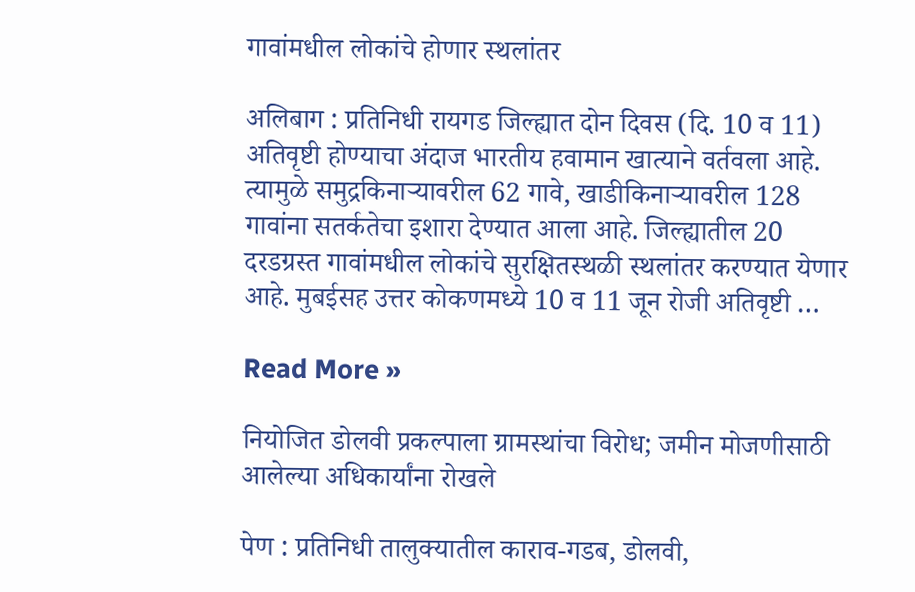गावांमधील लोकांचे होणार स्थलांतर

अलिबाग : प्रतिनिधी रायगड जिल्ह्यात दोन दिवस (दि. 10 व 11) अतिवृष्टी होण्याचा अंदाज भारतीय हवामान खात्याने वर्तवला आहे. त्यामुळे समुद्रकिनार्‍यावरील 62 गावे, खाडीकिनार्‍यावरील 128 गावांना सतर्कतेचा इशारा देण्यात आला आहे. जिल्ह्यातील 20 दरडग्रस्त गावांमधील लोकांचे सुरक्षितस्थळी स्थलांतर करण्यात येणार आहे. मुबईसह उत्तर कोकणमध्ये 10 व 11 जून रोजी अतिवृष्टी …

Read More »

नियोजित डोलवी प्रकल्पाला ग्रामस्थांचा विरोध; जमीन मोजणीसाठी आलेल्या अधिकार्यांना रोखले

पेण : प्रतिनिधी तालुक्यातील काराव-गडब, डोलवी,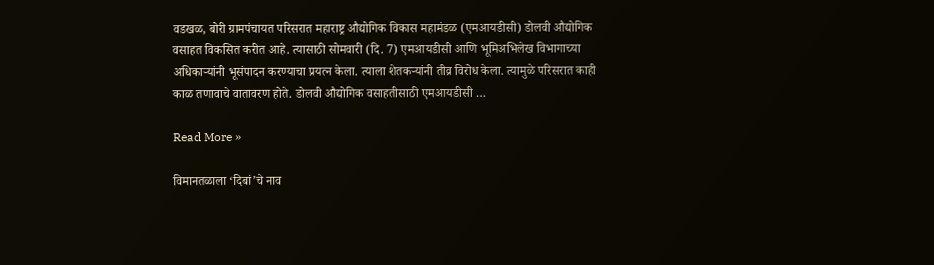वडखळ, बोरी ग्रामपंचायत परिसरात महाराष्ट्र औद्योगिक विकास महामंडळ (एमआयडीसी) डोलवी औद्योगिक वसाहत विकसित करीत आहे. त्यासाठी सोमवारी (दि. 7) एमआयडीसी आणि भूमिअभिलेख विभागाच्या अधिकार्‍यांनी भूसंपादन करण्याचा प्रयत्न केला. त्याला शेतकर्‍यांनी तीव्र विरोध केला. त्यामुळे परिसरात काही काळ तणावाचे वातावरण होते. डोलवी औद्योगिक वसाहतीसाठी एमआयडीसी …

Read More »

विमानतळाला ‘दिबां’चे नाव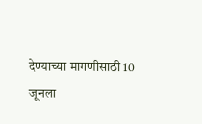देण्याच्या मागणीसाठी 10 जूनला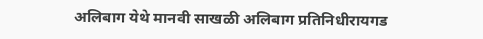अलिबाग येथे मानवी साखळी अलिबाग प्रतिनिधीरायगड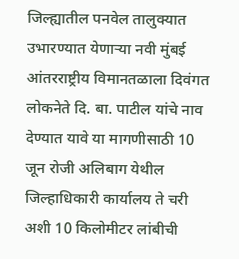जिल्ह्यातील पनवेल तालुक्यात उभारण्यात येणार्‍या नवी मुंबई आंतरराष्ट्रीय विमानतळाला दिवंगत लोकनेते दि. बा. पाटील यांचे नाव देण्यात यावे या मागणीसाठी 10 जून रोजी अलिबाग येथील जिल्हाधिकारी कार्यालय ते चरी अशी 10 किलोमीटर लांबीची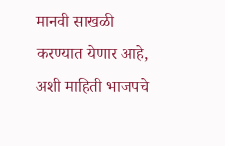मानवी साखळी करण्यात येणार आहे, अशी माहिती भाजपचे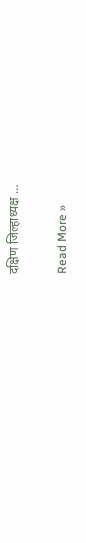दक्षिण जिल्हाध्यक्ष …

Read More »